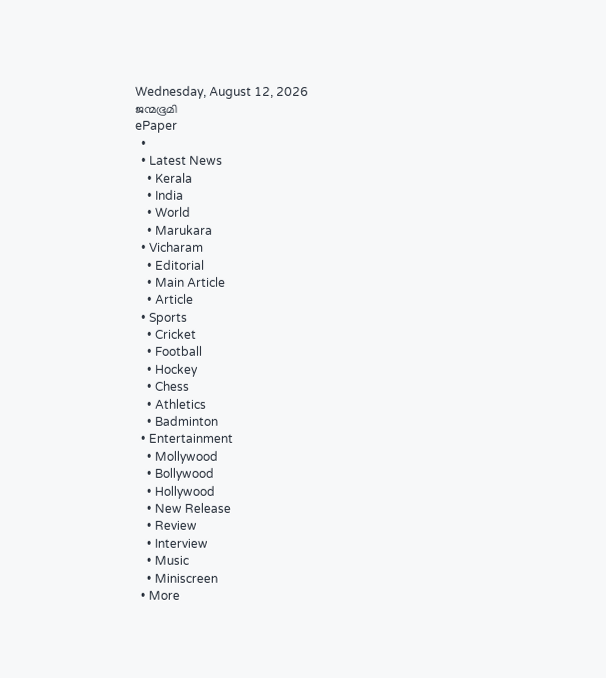Wednesday, August 12, 2026
ജന്മഭൂമി
ePaper
  •
  • Latest News
    • Kerala
    • India
    • World
    • Marukara
  • Vicharam
    • Editorial
    • Main Article
    • Article
  • Sports
    • Cricket
    • Football
    • Hockey
    • Chess
    • Athletics
    • Badminton
  • Entertainment
    • Mollywood
    • Bollywood
    • Hollywood
    • New Release
    • Review
    • Interview
    • Music
    • Miniscreen
  • More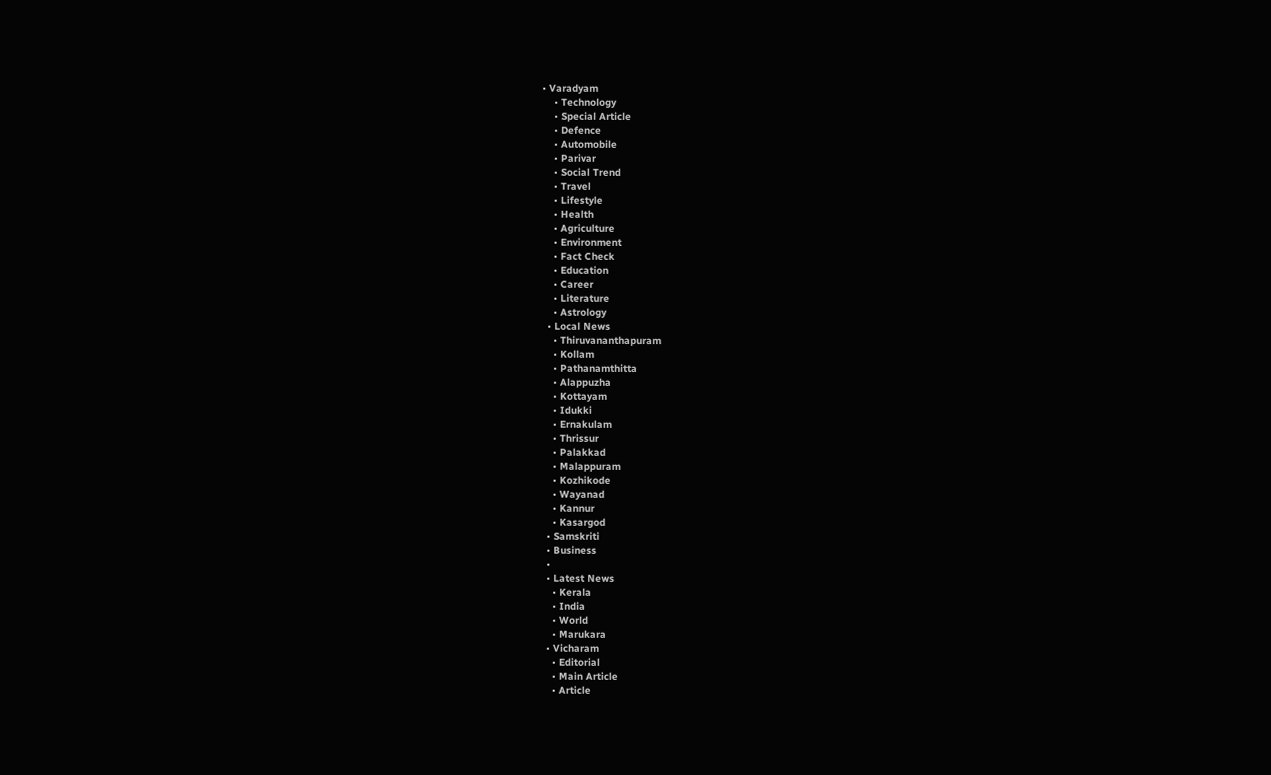• Varadyam
    • Technology
    • Special Article
    • Defence
    • Automobile
    • Parivar
    • Social Trend
    • Travel
    • Lifestyle
    • Health
    • Agriculture
    • Environment
    • Fact Check
    • Education
    • Career
    • Literature
    • Astrology
  • Local News
    • Thiruvananthapuram
    • Kollam
    • Pathanamthitta
    • Alappuzha
    • Kottayam
    • Idukki
    • Ernakulam
    • Thrissur
    • Palakkad
    • Malappuram
    • Kozhikode
    • Wayanad
    • Kannur
    • Kasargod
  • Samskriti
  • Business
  •
  • Latest News
    • Kerala
    • India
    • World
    • Marukara
  • Vicharam
    • Editorial
    • Main Article
    • Article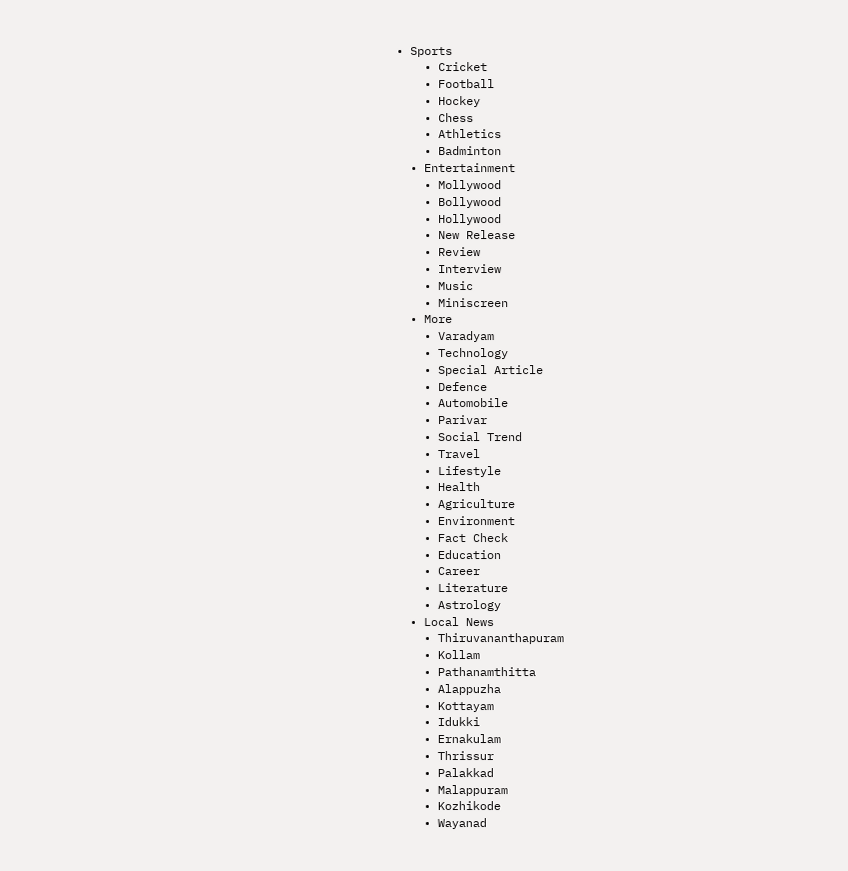• Sports
    • Cricket
    • Football
    • Hockey
    • Chess
    • Athletics
    • Badminton
  • Entertainment
    • Mollywood
    • Bollywood
    • Hollywood
    • New Release
    • Review
    • Interview
    • Music
    • Miniscreen
  • More
    • Varadyam
    • Technology
    • Special Article
    • Defence
    • Automobile
    • Parivar
    • Social Trend
    • Travel
    • Lifestyle
    • Health
    • Agriculture
    • Environment
    • Fact Check
    • Education
    • Career
    • Literature
    • Astrology
  • Local News
    • Thiruvananthapuram
    • Kollam
    • Pathanamthitta
    • Alappuzha
    • Kottayam
    • Idukki
    • Ernakulam
    • Thrissur
    • Palakkad
    • Malappuram
    • Kozhikode
    • Wayanad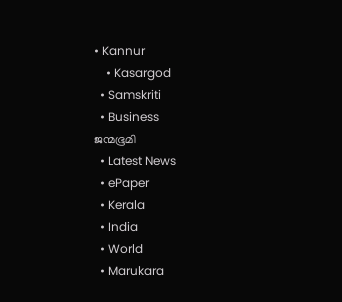• Kannur
    • Kasargod
  • Samskriti
  • Business
ജന്മഭൂമി
  • Latest News
  • ePaper
  • Kerala
  • India
  • World
  • Marukara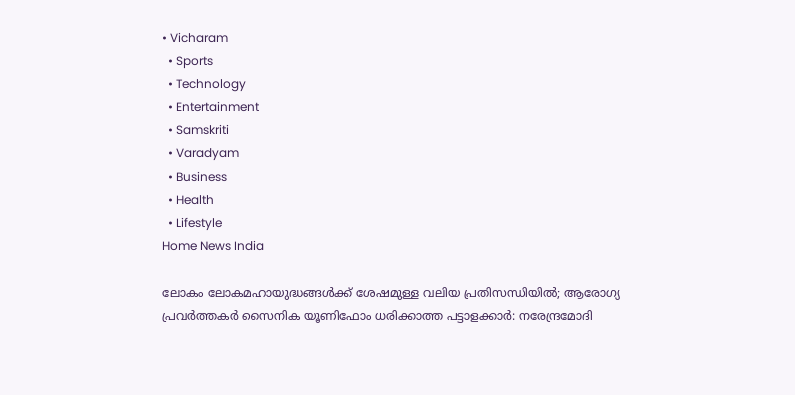• Vicharam
  • Sports
  • Technology
  • Entertainment
  • Samskriti
  • Varadyam
  • Business
  • Health
  • Lifestyle
Home News India

ലോകം ലോകമഹായുദ്ധങ്ങള്‍ക്ക് ശേഷമുള്ള വലിയ പ്രതിസന്ധിയില്‍; ആരോഗ്യ പ്രവര്‍ത്തകര്‍ സൈനിക യൂണിഫോം ധരിക്കാത്ത പട്ടാളക്കാര്‍: നരേന്ദ്രമോദി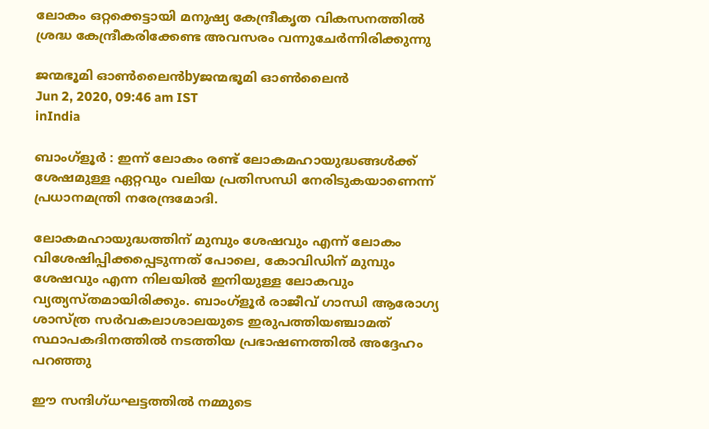ലോകം ഒറ്റക്കെട്ടായി മനുഷ്യ കേന്ദ്രീകൃത വികസനത്തില്‍ ശ്രദ്ധ കേന്ദ്രീകരിക്കേണ്ട അവസരം വന്നുചേര്‍ന്നിരിക്കുന്നു

ജന്മഭൂമി ഓണ്‍ലൈന്‍byജന്മഭൂമി ഓണ്‍ലൈന്‍
Jun 2, 2020, 09:46 am IST
inIndia

ബാംഗ്‌ളൂര്‍ : ഇന്ന് ലോകം രണ്ട് ലോകമഹായുദ്ധങ്ങള്‍ക്ക് ശേഷമുള്ള ഏറ്റവും വലിയ പ്രതിസന്ധി നേരിടുകയാണെന്ന് പ്രധാനമന്ത്രി നരേന്ദ്രമോദി.

ലോകമഹായുദ്ധത്തിന് മുമ്പും ശേഷവും എന്ന് ലോകം വിശേഷിപ്പിക്കപ്പെടുന്നത് പോലെ, കോവിഡിന് മുമ്പും ശേഷവും എന്ന നിലയില്‍ ഇനിയുള്ള ലോകവും വ്യത്യസ്തമായിരിക്കും. ബാംഗ്‌ളൂര്‍ രാജീവ് ഗാന്ധി ആരോഗ്യ ശാസ്ത്ര സര്‍വകലാശാലയുടെ ഇരുപത്തിയഞ്ചാമത് സ്ഥാപകദിനത്തില്‍ നടത്തിയ പ്രഭാഷണത്തില്‍ അദ്ദേഹം പറഞ്ഞു

ഈ സന്ദിഗ്ധഘട്ടത്തില്‍ നമ്മുടെ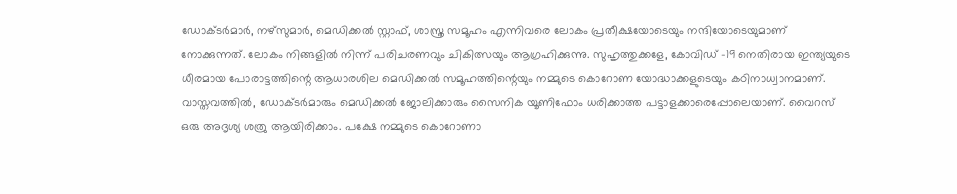ഡോക്ടര്‍മാര്‍, നഴ്സുമാര്‍, മെഡിക്കല്‍ സ്റ്റാഫ്, ശാസ്ത്ര സമൂഹം എന്നിവരെ ലോകം പ്രതീക്ഷയോടെയും നന്ദിയോടെയുമാണ് നോക്കുന്നത്. ലോകം നിങ്ങളില്‍ നിന്ന് പരിചരണവും ചികിത്സയും ആഗ്രഹിക്കുന്നു. സുഹൃത്തുക്കളേ, കോവിഡ് -19 നെതിരായ ഇന്ത്യയുടെ ധീരമായ പോരാട്ടത്തിന്റെ ആധാരശില മെഡിക്കല്‍ സമൂഹത്തിന്റെയും നമ്മുടെ കൊറോണ യോദ്ധാക്കളുടെയും കഠിനാധ്വാനമാണ്. വാസ്തവത്തില്‍, ഡോക്ടര്‍മാരും മെഡിക്കല്‍ ജോലിക്കാരും സൈനിക യൂണിഫോം ധരിക്കാത്ത പട്ടാളക്കാരെപ്പോലെയാണ്. വൈറസ് ഒരു അദൃശ്യ ശത്രു ആയിരിക്കാം. പക്ഷേ നമ്മുടെ കൊറോണാ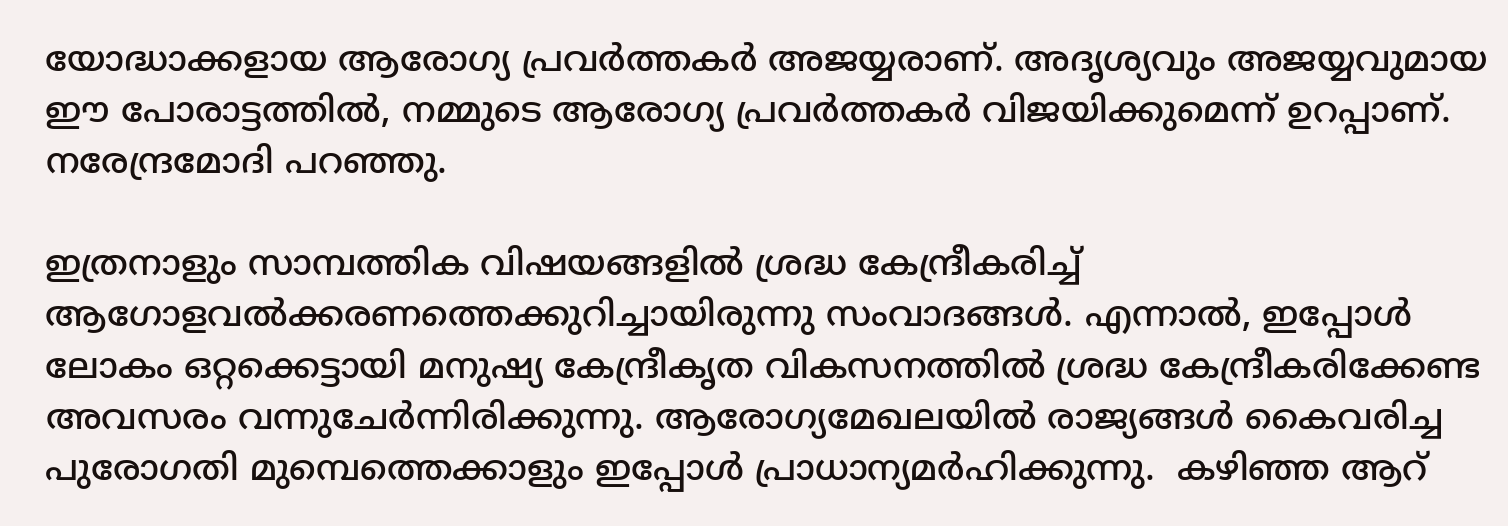യോദ്ധാക്കളായ ആരോഗ്യ പ്രവര്‍ത്തകര്‍ അജയ്യരാണ്. അദൃശ്യവും അജയ്യവുമായ ഈ പോരാട്ടത്തില്‍, നമ്മുടെ ആരോഗ്യ പ്രവര്‍ത്തകര്‍ വിജയിക്കുമെന്ന് ഉറപ്പാണ്. നരേന്ദ്രമോദി പറഞ്ഞു.

ഇത്രനാളും സാമ്പത്തിക വിഷയങ്ങളില്‍ ശ്രദ്ധ കേന്ദ്രീകരിച്ച് ആഗോളവല്‍ക്കരണത്തെക്കുറിച്ചായിരുന്നു സംവാദങ്ങള്‍. എന്നാല്‍, ഇപ്പോള്‍ ലോകം ഒറ്റക്കെട്ടായി മനുഷ്യ കേന്ദ്രീകൃത വികസനത്തില്‍ ശ്രദ്ധ കേന്ദ്രീകരിക്കേണ്ട അവസരം വന്നുചേര്‍ന്നിരിക്കുന്നു. ആരോഗ്യമേഖലയില്‍ രാജ്യങ്ങള്‍ കൈവരിച്ച പുരോഗതി മുമ്പെത്തെക്കാളും ഇപ്പോള്‍ പ്രാധാന്യമര്‍ഹിക്കുന്നു.  കഴിഞ്ഞ ആറ്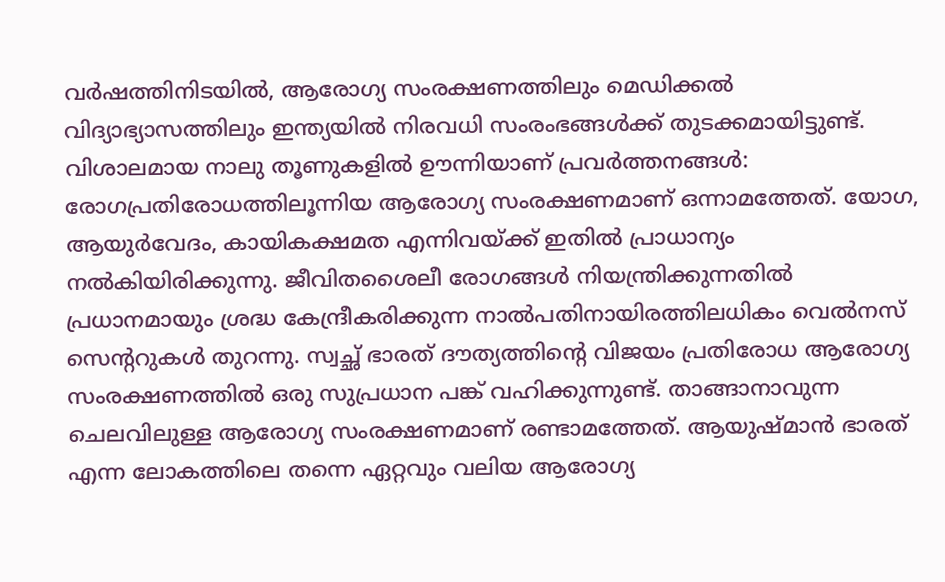വര്‍ഷത്തിനിടയില്‍, ആരോഗ്യ സംരക്ഷണത്തിലും മെഡിക്കല്‍ വിദ്യാഭ്യാസത്തിലും ഇന്ത്യയില്‍ നിരവധി സംരംഭങ്ങള്‍ക്ക് തുടക്കമായിട്ടുണ്ട്. വിശാലമായ നാലു തൂണുകളില്‍ ഊന്നിയാണ് പ്രവര്‍ത്തനങ്ങള്‍: രോഗപ്രതിരോധത്തിലൂന്നിയ ആരോഗ്യ സംരക്ഷണമാണ് ഒന്നാമത്തേത്. യോഗ, ആയുര്‍വേദം, കായികക്ഷമത എന്നിവയ്‌ക്ക് ഇതില്‍ പ്രാധാന്യം നല്‍കിയിരിക്കുന്നു. ജീവിതശൈലീ രോഗങ്ങള്‍ നിയന്ത്രിക്കുന്നതില്‍ പ്രധാനമായും ശ്രദ്ധ കേന്ദ്രീകരിക്കുന്ന നാല്‍പതിനായിരത്തിലധികം വെല്‍നസ് സെന്ററുകള്‍ തുറന്നു. സ്വച്ഛ് ഭാരത് ദൗത്യത്തിന്റെ വിജയം പ്രതിരോധ ആരോഗ്യ സംരക്ഷണത്തില്‍ ഒരു സുപ്രധാന പങ്ക് വഹിക്കുന്നുണ്ട്. താങ്ങാനാവുന്ന ചെലവിലുള്ള ആരോഗ്യ സംരക്ഷണമാണ് രണ്ടാമത്തേത്. ആയുഷ്മാന്‍ ഭാരത് എന്ന ലോകത്തിലെ തന്നെ ഏറ്റവും വലിയ ആരോഗ്യ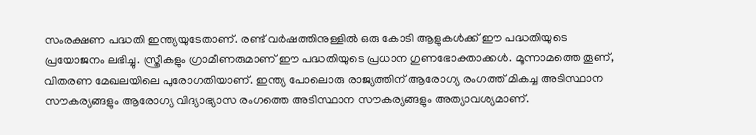സംരക്ഷണ പദ്ധതി ഇന്ത്യയുടേതാണ്. രണ്ട് വര്‍ഷത്തിനുള്ളില്‍ ഒരു കോടി ആളുകള്‍ക്ക് ഈ പദ്ധതിയുടെ പ്രയോജനം ലഭിച്ചു. സ്ത്രീകളും ഗ്രാമീണരുമാണ് ഈ പദ്ധതിയുടെ പ്രധാന ഗുണഭോക്താക്കള്‍. മൂന്നാമത്തെ തൂണ്, വിതരണ മേഖലയിലെ പുരോഗതിയാണ്. ഇന്ത്യ പോലൊരു രാജ്യത്തിന് ആരോഗ്യ രംഗത്ത് മികച്ച അടിസ്ഥാന സൗകര്യങ്ങളും ആരോഗ്യ വിദ്യാഭ്യാസ രംഗത്തെ അടിസ്ഥാന സൗകര്യങ്ങളും അത്യാവശ്യമാണ്.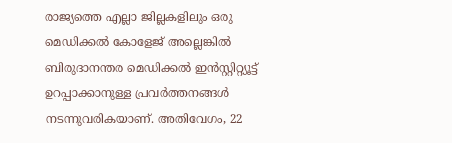രാജ്യത്തെ എല്ലാ ജില്ലകളിലും ഒരു മെഡിക്കല്‍ കോളേജ് അല്ലെങ്കില്‍ ബിരുദാനന്തര മെഡിക്കല്‍ ഇന്‍സ്റ്റിറ്റ്യൂട്ട് ഉറപ്പാക്കാനുള്ള പ്രവര്‍ത്തനങ്ങള്‍ നടന്നുവരികയാണ്. അതിവേഗം, 22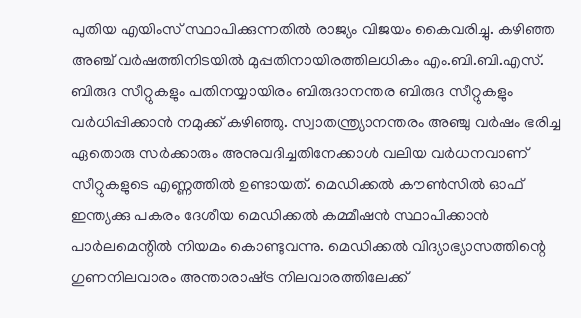പുതിയ എയിംസ് സ്ഥാപിക്കുന്നതില്‍ രാജ്യം വിജയം കൈവരിച്ചു. കഴിഞ്ഞ അഞ്ച് വര്‍ഷത്തിനിടയില്‍ മുപ്പതിനായിരത്തിലധികം എം.ബി.ബി.എസ്. ബിരുദ സീറ്റുകളും പതിനയ്യായിരം ബിരുദാനന്തര ബിരുദ സീറ്റുകളും വര്‍ധിപ്പിക്കാന്‍ നമുക്ക് കഴിഞ്ഞു. സ്വാതന്ത്ര്യാനന്തരം അഞ്ചു വര്‍ഷം ഭരിച്ച ഏതൊരു സര്‍ക്കാരും അനുവദിച്ചതിനേക്കാള്‍ വലിയ വര്‍ധനവാണ് സീറ്റുകളുടെ എണ്ണത്തില്‍ ഉണ്ടായത്. മെഡിക്കല്‍ കൗണ്‍സില്‍ ഓഫ് ഇന്ത്യക്കു പകരം ദേശീയ മെഡിക്കല്‍ കമ്മീഷന്‍ സ്ഥാപിക്കാന്‍ പാര്‍ലമെന്റില്‍ നിയമം കൊണ്ടുവന്നു. മെഡിക്കല്‍ വിദ്യാഭ്യാസത്തിന്റെ ഗുണനിലവാരം അന്താരാഷ്‌ട്ര നിലവാരത്തിലേക്ക്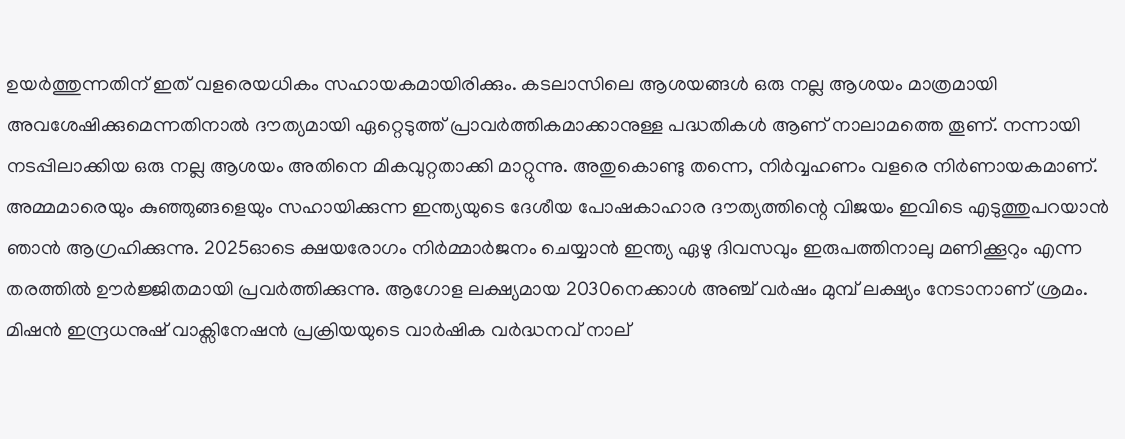ഉയര്‍ത്തുന്നതിന് ഇത് വളരെയധികം സഹായകമായിരിക്കും. കടലാസിലെ ആശയങ്ങള്‍ ഒരു നല്ല ആശയം മാത്രമായി അവശേഷിക്കുമെന്നതിനാല്‍ ദൗത്യമായി ഏറ്റെടുത്ത് പ്രാവര്‍ത്തികമാക്കാനുള്ള പദ്ധതികള്‍ ആണ് നാലാമത്തെ തൂണ്. നന്നായി നടപ്പിലാക്കിയ ഒരു നല്ല ആശയം അതിനെ മികവുറ്റതാക്കി മാറ്റുന്നു. അതുകൊണ്ടു തന്നെ, നിര്‍വ്വഹണം വളരെ നിര്‍ണായകമാണ്. അമ്മമാരെയും കുഞ്ഞുങ്ങളെയും സഹായിക്കുന്ന ഇന്ത്യയുടെ ദേശീയ പോഷകാഹാര ദൗത്യത്തിന്റെ വിജയം ഇവിടെ എടുത്തുപറയാന്‍ ഞാന്‍ ആഗ്രഹിക്കുന്നു. 2025ഓടെ ക്ഷയരോഗം നിര്‍മ്മാര്‍ജനം ചെയ്യാന്‍ ഇന്ത്യ ഏഴു ദിവസവും ഇരുപത്തിനാലു മണിക്കൂറും എന്ന തരത്തില്‍ ഊര്‍ജ്ജിതമായി പ്രവര്‍ത്തിക്കുന്നു. ആഗോള ലക്ഷ്യമായ 2030നെക്കാള്‍ അഞ്ച് വര്‍ഷം മുമ്പ് ലക്ഷ്യം നേടാനാണ് ശ്രമം. മിഷന്‍ ഇന്ദ്രധനുഷ് വാക്സിനേഷന്‍ പ്രക്രിയയുടെ വാര്‍ഷിക വര്‍ദ്ധനവ് നാല്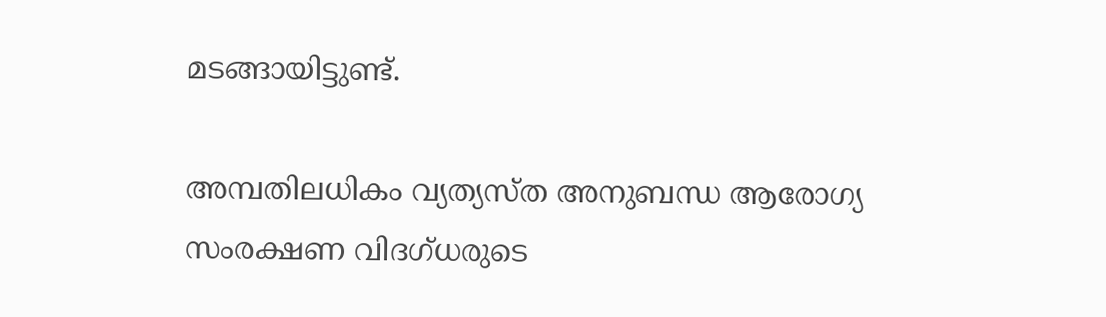മടങ്ങായിട്ടുണ്ട്.

അമ്പതിലധികം വ്യത്യസ്ത അനുബന്ധ ആരോഗ്യ സംരക്ഷണ വിദഗ്ധരുടെ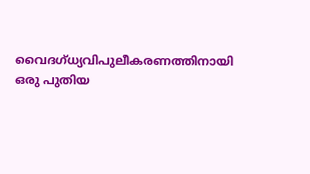വൈദഗ്ധ്യവിപുലീകരണത്തിനായി ഒരു പുതിയ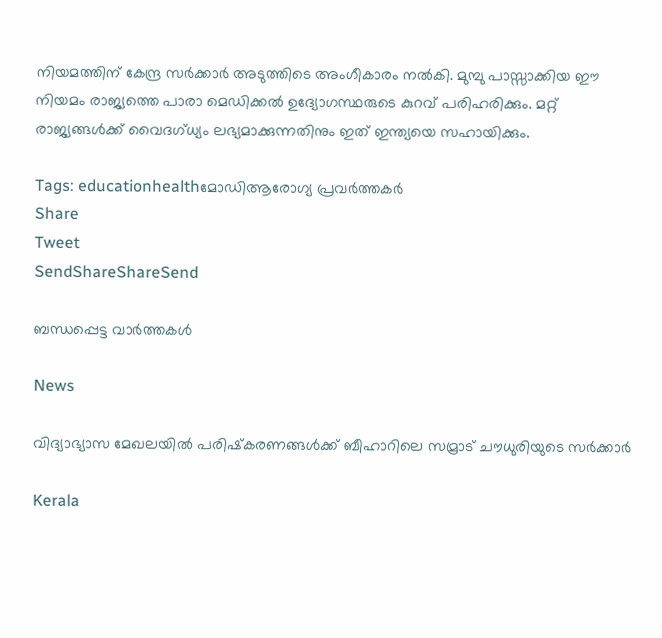നിയമത്തിന് കേന്ദ്ര സര്‍ക്കാര്‍ അടുത്തിടെ അംഗീകാരം നല്‍കി. മുമ്പു പാസ്സാക്കിയ ഈ നിയമം രാജ്യത്തെ പാരാ മെഡിക്കല്‍ ഉദ്യോഗസ്ഥരുടെ കുറവ് പരിഹരിക്കും. മറ്റ് രാജ്യങ്ങള്‍ക്ക് വൈദഗ്ധ്യം ലഭ്യമാക്കുന്നതിനും ഇത് ഇന്ത്യയെ സഹായിക്കും.

Tags: educationhealthമോഡിആരോഗ്യ പ്രവര്‍ത്തകര്‍
Share
Tweet
SendShareShareSend

ബന്ധപ്പെട്ട വാര്‍ത്തകള്‍

News

വിദ്യാഭ്യാസ മേഖലയിൽ പരിഷ്‌കരണങ്ങൾക്ക് ബീഹാറിലെ സമ്രാട് ചൗധുരിയുടെ സർക്കാർ

Kerala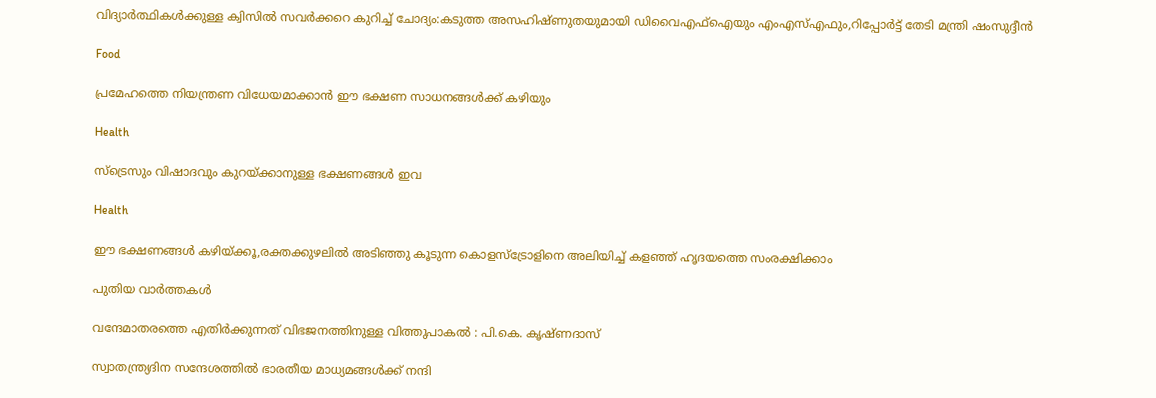വിദ്യാര്‍ത്ഥികള്‍ക്കുള്ള ക്വിസില്‍ സവര്‍ക്കറെ കുറിച്ച് ചോദ്യം:കടുത്ത അസഹിഷ്ണുതയുമായി ഡിവൈഎഫ്ഐയും എംഎസ്എഫും,റിപ്പോര്‍ട്ട് തേടി മന്ത്രി ഷംസുദ്ദീന്‍

Food

പ്രമേഹത്തെ നിയന്ത്രണ വിധേയമാക്കാൻ ഈ ഭക്ഷണ സാധനങ്ങൾക്ക് കഴിയും

Health

സ്‌ട്രെസും വിഷാദവും കുറയ്‌ക്കാനുള്ള ഭക്ഷണങ്ങൾ ഇവ

Health

ഈ ഭക്ഷണങ്ങള്‍ കഴിയ്‌ക്കൂ,രക്തക്കുഴലില്‍ അടിഞ്ഞു കൂടുന്ന കൊളസ്‌ട്രോളിനെ അലിയിച്ച് കളഞ്ഞ് ഹൃദയത്തെ സംരക്ഷിക്കാം

പുതിയ വാര്‍ത്തകള്‍

വന്ദേമാതരത്തെ എതിര്‍ക്കുന്നത് വിഭജനത്തിനുള്ള വിത്തുപാകല്‍ : പി.കെ. കൃഷ്ണദാസ്

സ്വാതന്ത്ര്യദിന സന്ദേശത്തിൽ ഭാരതീയ മാധ്യമങ്ങള്‍ക്ക് നന്ദി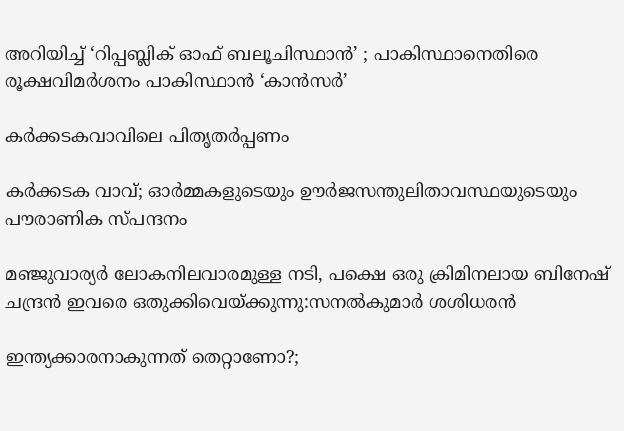അറിയിച്ച് ‘റിപ്പബ്ലിക് ഓഫ് ബലൂചിസ്ഥാൻ’ ; പാകിസ്ഥാനെതിരെ രൂക്ഷവിമർശനം പാകിസ്ഥാന്‍ ‘കാന്‍സര്‍’

കര്‍ക്കടകവാവിലെ പിതൃതര്‍പ്പണം

കര്‍ക്കടക വാവ്; ഓര്‍മ്മകളുടെയും ഊര്‍ജസന്തുലിതാവസ്ഥയുടെയും പൗരാണിക സ്പന്ദനം

മ‌ഞ്ജുവാര്യര്‍ ലോകനിലവാരമുള്ള നടി, പക്ഷെ ഒരു ക്രിമിനലായ ബിനേഷ് ചന്ദ്രന്‍ ഇവരെ ഒതുക്കിവെയ്‌ക്കുന്നു:സനല്‍കുമാര്‍ ശശിധരന്‍

ഇന്ത്യക്കാരനാകുന്നത് തെറ്റാണോ?;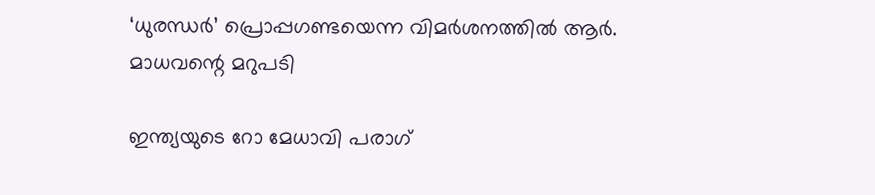‘ധുരന്ധര്‍’ പ്രൊപ്പഗണ്ടയെന്ന വിമര്‍ശനത്തില്‍ ആര്‍. മാധവന്റെ മറുപടി

ഇന്ത്യയുടെ റോ മേധാവി പരാഗ്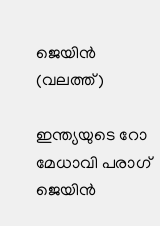ജെയിന്‍ (വലത്ത്)

ഇന്ത്യയുടെ റോ മേധാവി പരാഗ് ജെയിന്‍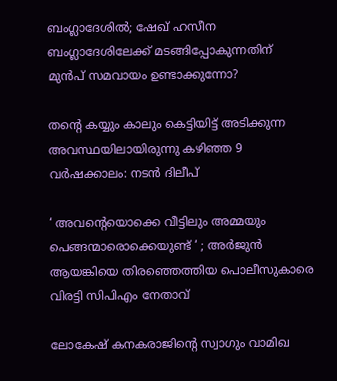ബംഗ്ലാദേശില്‍; ഷേഖ് ഹസീന ബംഗ്ലാദേശിലേക്ക് മടങ്ങിപ്പോകുന്നതിന് മുന്‍പ് സമവായം ഉണ്ടാക്കുന്നോ?

തന്റെ കയ്യും കാലും കെട്ടിയിട്ട് അടിക്കുന്ന അവസ്ഥയിലായിരുന്നു കഴിഞ്ഞ 9 വർഷക്കാലം: നടന്‍ ദിലീപ്

‘ അവന്റെയൊക്കെ വീട്ടിലും അമ്മയും പെങ്ങന്മാരൊക്കെയുണ്ട് ‘ ; അർജുൻ ആയങ്കിയെ തിരഞ്ഞെത്തിയ പൊലീസുകാരെ വിരട്ടി സിപിഎം നേതാവ്

ലോകേഷ് കനകരാജിന്റെ സ്വാഗും വാമിഖ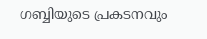ഗബ്ബിയുടെ പ്രകടനവും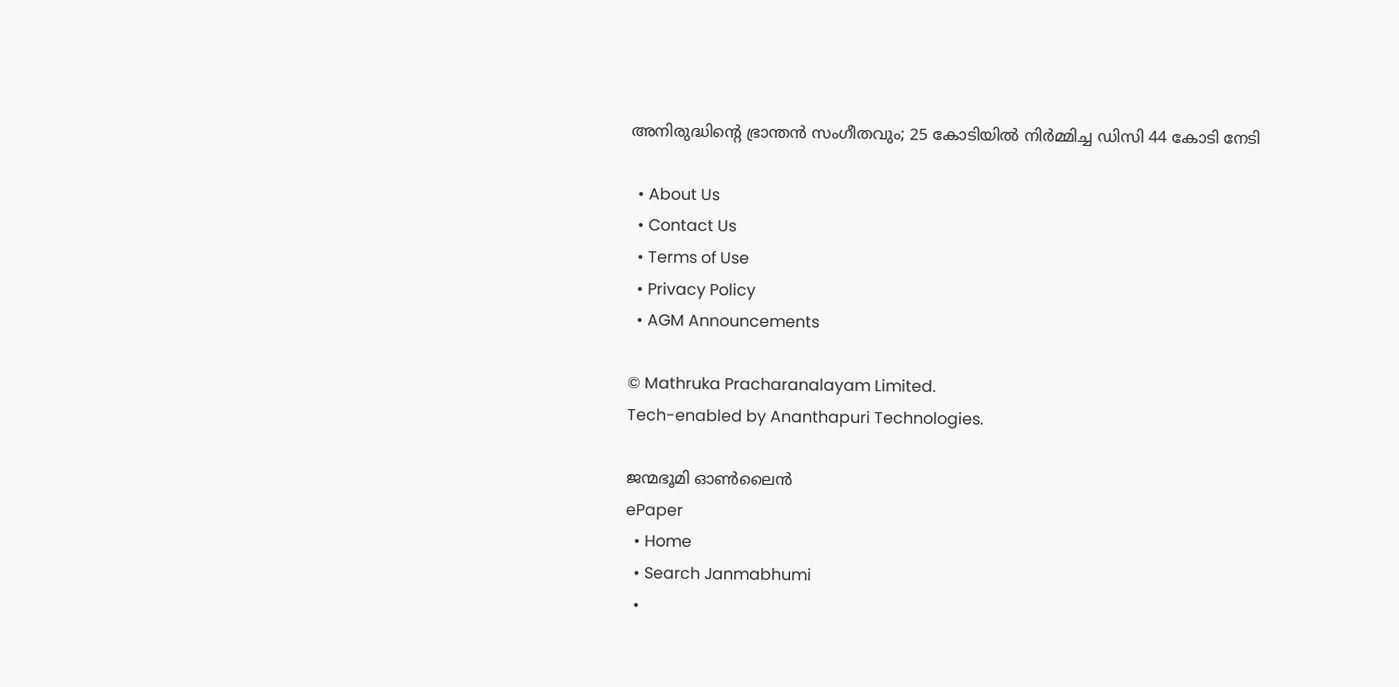അനിരുദ്ധിന്റെ ഭ്രാന്തന്‍ സംഗീതവും; 25 കോടിയില്‍ നിര്‍മ്മിച്ച ഡിസി 44 കോടി നേടി

  • About Us
  • Contact Us
  • Terms of Use
  • Privacy Policy
  • AGM Announcements

© Mathruka Pracharanalayam Limited.
Tech-enabled by Ananthapuri Technologies.

ജന്മഭൂമി ഓണ്‍ലൈന്‍
ePaper
  • Home
  • Search Janmabhumi
  •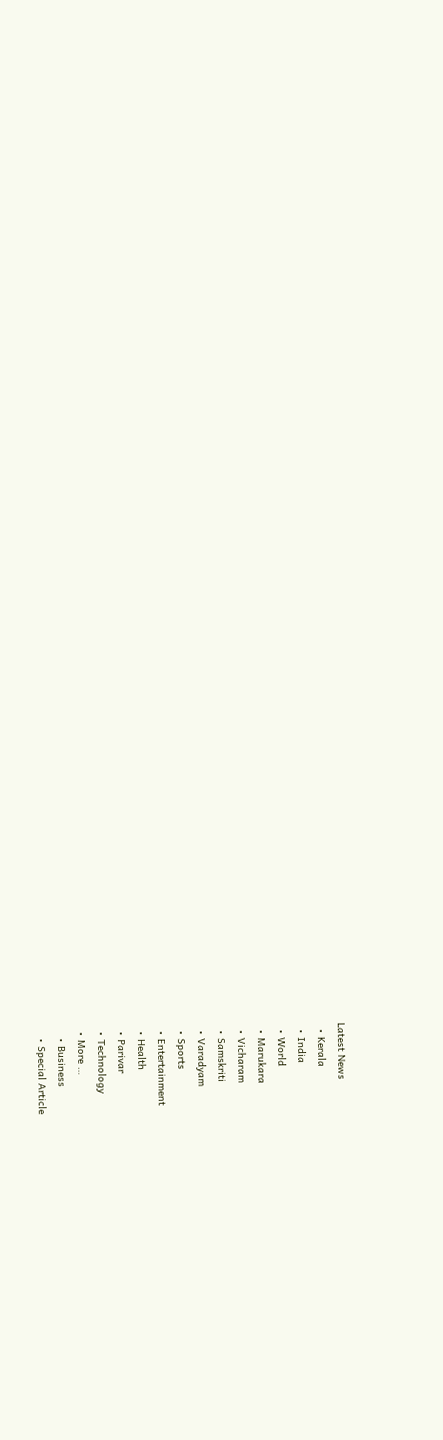Latest News
  • Kerala
  • India
  • World
  • Marukara
  • Vicharam
  • Samskriti
  • Varadyam
  • Sports
  • Entertainment
  • Health
  • Parivar
  • Technology
  • More …
    • Business
    • Special Article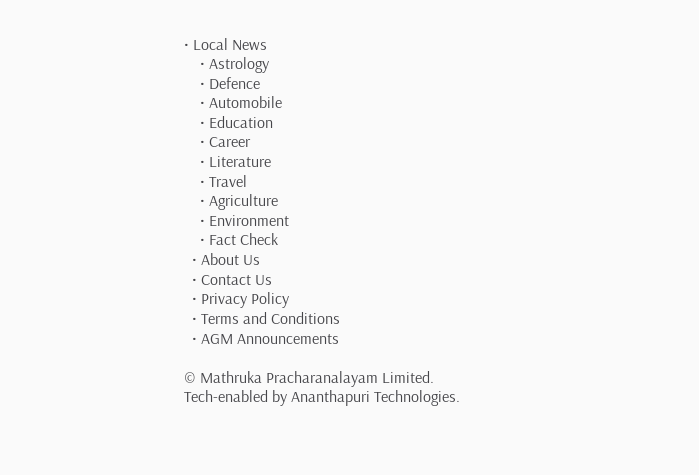• Local News
    • Astrology
    • Defence
    • Automobile
    • Education
    • Career
    • Literature
    • Travel
    • Agriculture
    • Environment
    • Fact Check
  • About Us
  • Contact Us
  • Privacy Policy
  • Terms and Conditions
  • AGM Announcements

© Mathruka Pracharanalayam Limited.
Tech-enabled by Ananthapuri Technologies.